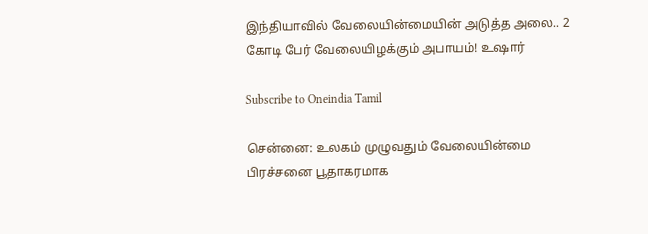இந்தியாவில் வேலையின்மையின் அடுத்த அலை.. 2 கோடி பேர் வேலையிழக்கும் அபாயம்! உஷார்

Subscribe to Oneindia Tamil

சென்னை: உலகம் முழுவதும் வேலையின்மை பிரச்சனை பூதாகரமாக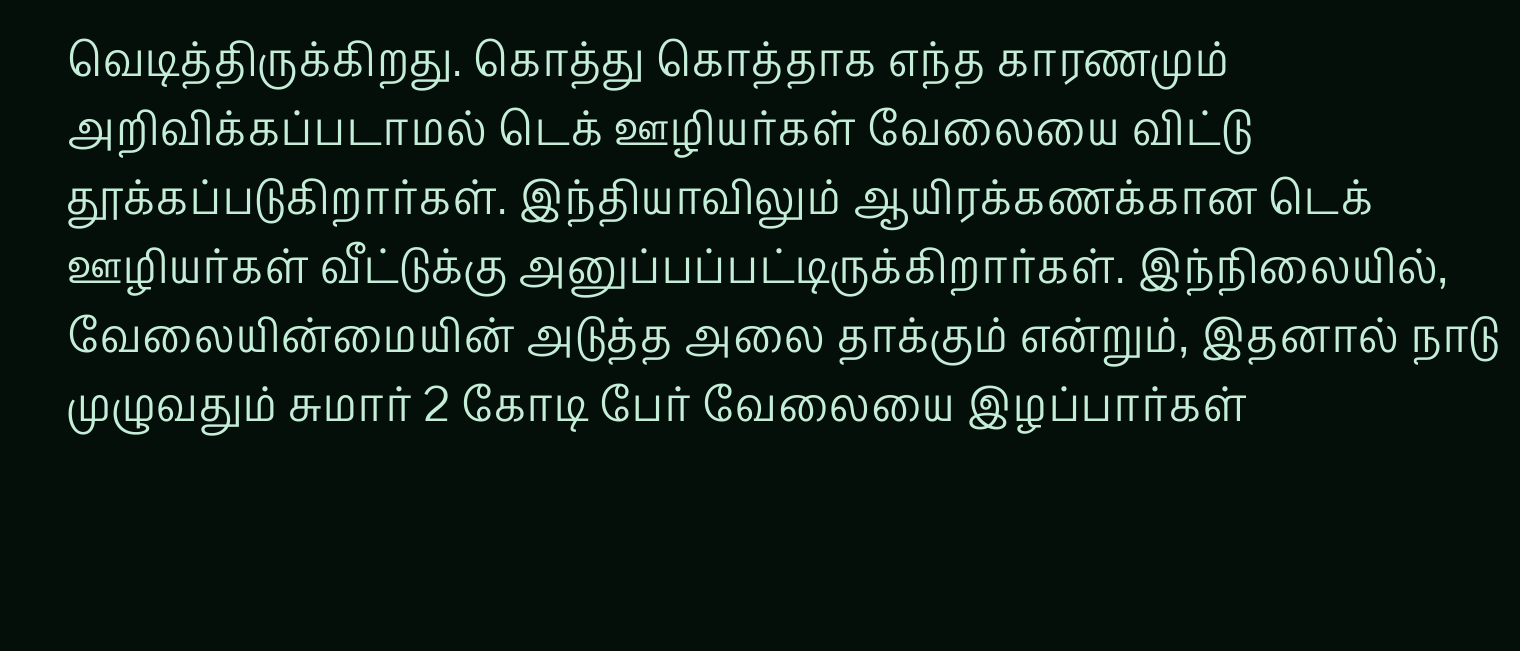வெடித்திருக்கிறது. கொத்து கொத்தாக எந்த காரணமும் அறிவிக்கப்படாமல் டெக் ஊழியர்கள் வேலையை விட்டு தூக்கப்படுகிறார்கள். இந்தியாவிலும் ஆயிரக்கணக்கான டெக் ஊழியர்கள் வீட்டுக்கு அனுப்பப்பட்டிருக்கிறார்கள். இந்நிலையில், வேலையின்மையின் அடுத்த அலை தாக்கும் என்றும், இதனால் நாடு முழுவதும் சுமார் 2 கோடி பேர் வேலையை இழப்பார்கள்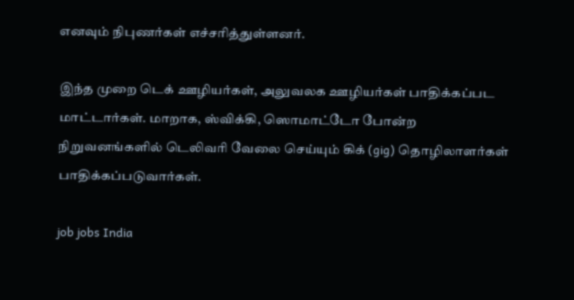எனவும் நிபுணர்கள் எச்சரித்துள்ளனர்.

இந்த முறை டெக் ஊழியர்கள், அலுவலக ஊழியர்கள் பாதிக்கப்பட மாட்டார்கள். மாறாக, ஸ்விக்கி, ஸொமாட்டோ போன்ற நிறுவனங்களில் டெலிவரி வேலை செய்யும் கிக் (gig) தொழிலாளர்கள் பாதிக்கப்படுவார்கள்.

job jobs India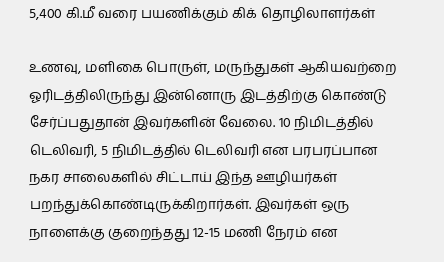5,400 கி.மீ வரை பயணிக்கும் கிக் தொழிலாளர்கள்

உணவு, மளிகை பொருள், மருந்துகள் ஆகியவற்றை ஓரிடத்திலிருந்து இன்னொரு இடத்திற்கு கொண்டு சேர்ப்பதுதான் இவர்களின் வேலை. 10 நிமிடத்தில் டெலிவரி, 5 நிமிடத்தில் டெலிவரி என பரபரப்பான நகர சாலைகளில் சிட்டாய் இந்த ஊழியர்கள் பறந்துக்கொண்டிருக்கிறார்கள். இவர்கள் ஒரு நாளைக்கு குறைந்தது 12-15 மணி நேரம் என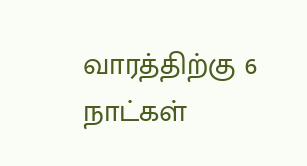வாரத்திற்கு 6 நாட்கள்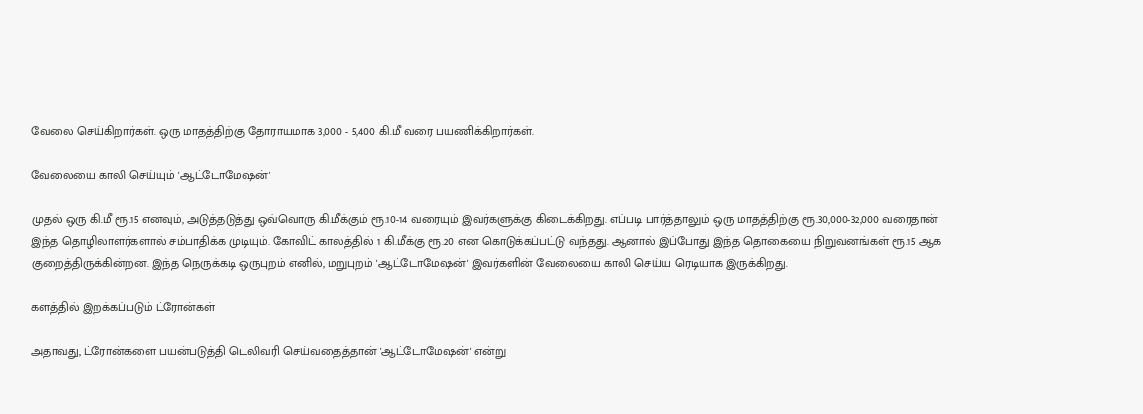வேலை செய்கிறார்கள். ஒரு மாதத்திற்கு தோராயமாக 3,000 - 5,400 கி.மீ வரை பயணிக்கிறார்கள்.

வேலையை காலி செய்யும் 'ஆட்டோமேஷன்'

முதல் ஒரு கி.மீ ரூ.15 எனவும், அடுத்தடுத்து ஒவ்வொரு கி.மீக்கும் ரூ.10-14 வரையும் இவர்களுக்கு கிடைக்கிறது. எப்படி பார்த்தாலும் ஒரு மாதத்திற்கு ரூ.30,000-32,000 வரைதான் இந்த தொழிலாளர்களால் சம்பாதிக்க முடியும். கோவிட் காலத்தில் 1 கி.மீக்கு ரூ.20 என கொடுக்கப்பட்டு வந்தது. ஆனால் இப்போது இந்த தொகையை நிறுவனங்கள் ரூ.15 ஆக குறைத்திருக்கின்றன. இந்த நெருக்கடி ஒருபுறம் எனில், மறுபுறம் 'ஆட்டோமேஷன்' இவர்களின் வேலையை காலி செய்ய ரெடியாக இருக்கிறது.

களத்தில் இறக்கப்படும் ட்ரோன்கள்

அதாவது, ட்ரோன்களை பயன்படுத்தி டெலிவரி செய்வதைத்தான் 'ஆட்டோமேஷன்' என்று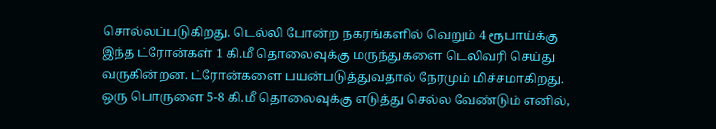சொல்லப்படுகிறது. டெல்லி போன்ற நகரங்களில் வெறும் 4 ரூபாய்க்கு இந்த ட்ரோன்கள் 1 கி.மீ தொலைவுக்கு மருந்துகளை டெலிவரி செய்து வருகின்றன. ட்ரோன்களை பயன்படுத்துவதால் நேரமும் மிச்சமாகிறது. ஒரு பொருளை 5-8 கி.மீ தொலைவுக்கு எடுத்து செல்ல வேண்டும் எனில்,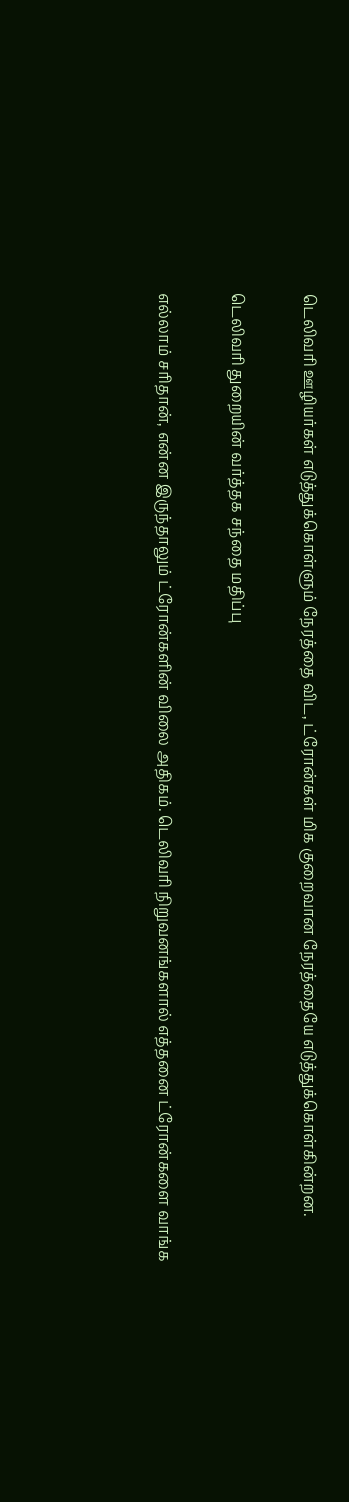டெலிவரி ஊழியர்கள் எடுத்துக்கொள்ளும் நேரத்தை விட, ட்ரோன்கள் மிக குறைவான நேரத்தையே எடுத்துக்கொள்கின்றன.

டெலிவரி துறையின் வர்த்தக சந்தை மதிப்பு

எல்லாம் சரிதான், என்ன இருந்தாலும் ட்ரோன்களின் விலை அதிகம். டெலிவரி நிறுவனங்களால் எத்தனை ட்ரோன்களை வாங்க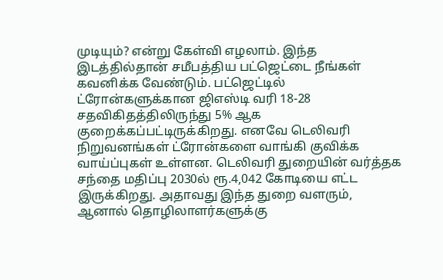முடியும்? என்று கேள்வி எழலாம். இந்த இடத்தில்தான் சமீபத்திய பட்ஜெட்டை நீங்கள் கவனிக்க வேண்டும். பட்ஜெட்டில் ட்ரோன்களுக்கான ஜிஎஸ்டி வரி 18-28 சதவிகிதத்திலிருந்து 5% ஆக குறைக்கப்பட்டிருக்கிறது. எனவே டெலிவரி நிறுவனங்கள் ட்ரோன்களை வாங்கி குவிக்க வாய்ப்புகள் உள்ளன. டெலிவரி துறையின் வர்த்தக சந்தை மதிப்பு 2030ல் ரூ.4,042 கோடியை எட்ட இருக்கிறது. அதாவது இந்த துறை வளரும், ஆனால் தொழிலாளர்களுக்கு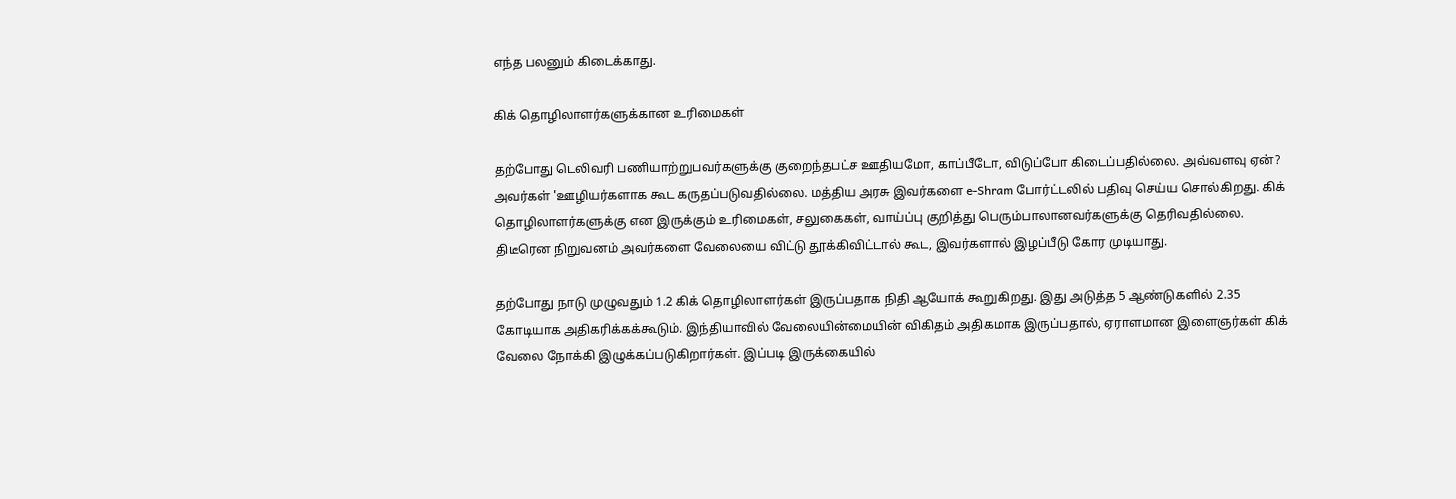எந்த பலனும் கிடைக்காது.

கிக் தொழிலாளர்களுக்கான உரிமைகள்

தற்போது டெலிவரி பணியாற்றுபவர்களுக்கு குறைந்தபட்ச ஊதியமோ, காப்பீடோ, விடுப்போ கிடைப்பதில்லை. அவ்வளவு ஏன்? அவர்கள் 'ஊழியர்களாக கூட கருதப்படுவதில்லை. மத்திய அரசு இவர்களை e-Shram போர்ட்டலில் பதிவு செய்ய சொல்கிறது. கிக் தொழிலாளர்களுக்கு என இருக்கும் உரிமைகள், சலுகைகள், வாய்ப்பு குறித்து பெரும்பாலானவர்களுக்கு தெரிவதில்லை. திடீரென நிறுவனம் அவர்களை வேலையை விட்டு தூக்கிவிட்டால் கூட, இவர்களால் இழப்பீடு கோர முடியாது.

தற்போது நாடு முழுவதும் 1.2 கிக் தொழிலாளர்கள் இருப்பதாக நிதி ஆயோக் கூறுகிறது. இது அடுத்த 5 ஆண்டுகளில் 2.35 கோடியாக அதிகரிக்கக்கூடும். இந்தியாவில் வேலையின்மையின் விகிதம் அதிகமாக இருப்பதால், ஏராளமான இளைஞர்கள் கிக் வேலை நோக்கி இழுக்கப்படுகிறார்கள். இப்படி இருக்கையில்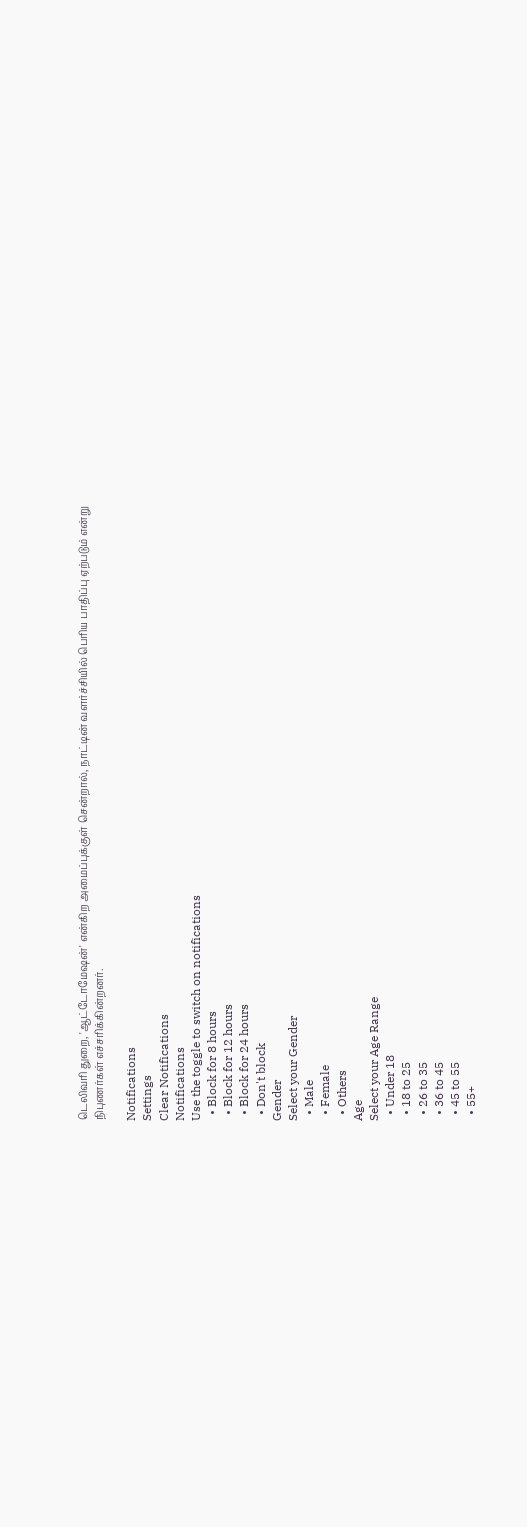டெலிவரி துறை, 'ஆட்டோமேஷன்' என்கிற அமைப்புக்குள் சென்றால், நாட்டின் வளர்ச்சியில் பெரிய பாதிப்பு ஏற்படும் என்று நிபுணர்கள் எச்சரிக்கின்றனர்.

Notifications
Settings
Clear Notifications
Notifications
Use the toggle to switch on notifications
  • Block for 8 hours
  • Block for 12 hours
  • Block for 24 hours
  • Don't block
Gender
Select your Gender
  • Male
  • Female
  • Others
Age
Select your Age Range
  • Under 18
  • 18 to 25
  • 26 to 35
  • 36 to 45
  • 45 to 55
  • 55+